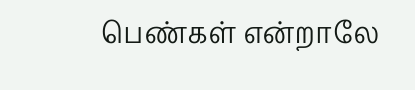பெண்கள் என்றாலே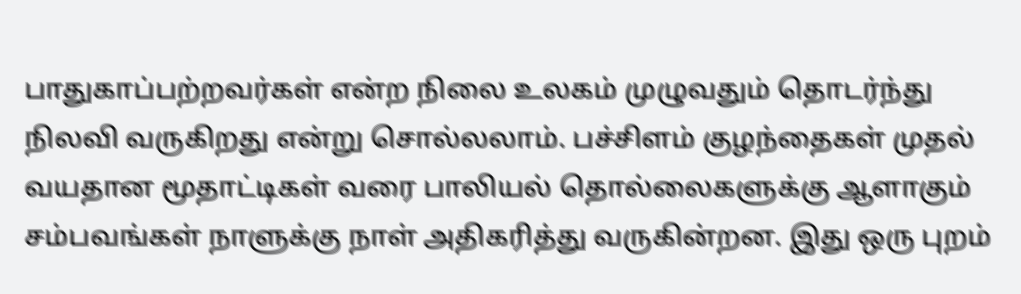பாதுகாப்பற்றவர்கள் என்ற நிலை உலகம் முழுவதும் தொடர்ந்து நிலவி வருகிறது என்று சொல்லலாம். பச்சிளம் குழந்தைகள் முதல் வயதான மூதாட்டிகள் வரை பாலியல் தொல்லைகளுக்கு ஆளாகும் சம்பவங்கள் நாளுக்கு நாள் அதிகரித்து வருகின்றன. இது ஒரு புறம்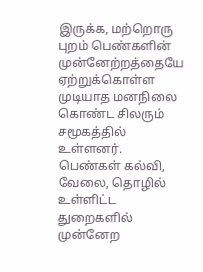இருக்க, மற்றொரு புறம் பெண்களின் முன்னேற்றத்தையே ஏற்றுக்கொள்ள முடியாத மனநிலை கொண்ட சிலரும் சமூகத்தில் உள்ளனர். பெண்கள் கல்வி, வேலை, தொழில் உள்ளிட்ட துறைகளில் முன்னேற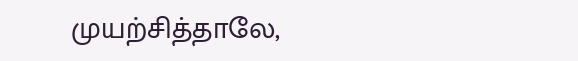முயற்சித்தாலே,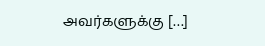அவர்களுக்கு […]